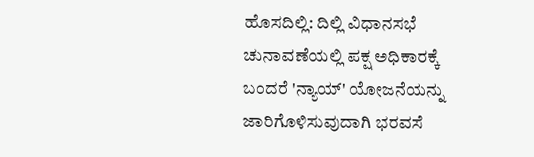ಹೊಸದಿಲ್ಲಿ: ದಿಲ್ಲಿ ವಿಧಾನಸಭೆ ಚುನಾವಣೆಯಲ್ಲಿ ಪಕ್ಷ ಅಧಿಕಾರಕ್ಕೆ ಬಂದರೆ 'ನ್ಯಾಯ್' ಯೋಜನೆಯನ್ನು ಜಾರಿಗೊಳಿಸುವುದಾಗಿ ಭರವಸೆ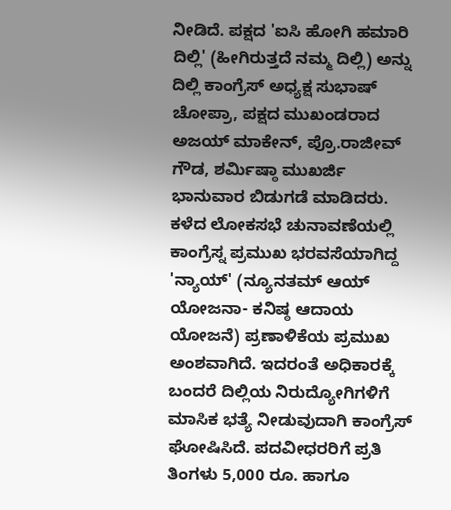ನೀಡಿದೆ. ಪಕ್ಷದ 'ಐಸಿ ಹೋಗಿ ಹಮಾರಿ ದಿಲ್ಲಿ' (ಹೀಗಿರುತ್ತದೆ ನಮ್ಮ ದಿಲ್ಲಿ) ಅನ್ನು ದಿಲ್ಲಿ ಕಾಂಗ್ರೆಸ್ ಅಧ್ಯಕ್ಷ ಸುಭಾಷ್ ಚೋಪ್ರಾ, ಪಕ್ಷದ ಮುಖಂಡರಾದ ಅಜಯ್ ಮಾಕೇನ್, ಪ್ರೊ.ರಾಜೀವ್ ಗೌಡ, ಶರ್ಮಿಷ್ಠಾ ಮುಖರ್ಜಿ ಭಾನುವಾರ ಬಿಡುಗಡೆ ಮಾಡಿದರು. ಕಳೆದ ಲೋಕಸಭೆ ಚುನಾವಣೆಯಲ್ಲಿ ಕಾಂಗ್ರೆಸ್ನ ಪ್ರಮುಖ ಭರವಸೆಯಾಗಿದ್ದ 'ನ್ಯಾಯ್' (ನ್ಯೂನತಮ್ ಆಯ್ ಯೋಜನಾ- ಕನಿಷ್ಠ ಆದಾಯ ಯೋಜನೆ) ಪ್ರಣಾಳಿಕೆಯ ಪ್ರಮುಖ ಅಂಶವಾಗಿದೆ. ಇದರಂತೆ ಅಧಿಕಾರಕ್ಕೆ ಬಂದರೆ ದಿಲ್ಲಿಯ ನಿರುದ್ಯೋಗಿಗಳಿಗೆ ಮಾಸಿಕ ಭತ್ಯೆ ನೀಡುವುದಾಗಿ ಕಾಂಗ್ರೆಸ್ ಘೋಷಿಸಿದೆ. ಪದವೀಧರರಿಗೆ ಪ್ರತಿ ತಿಂಗಳು 5,000 ರೂ. ಹಾಗೂ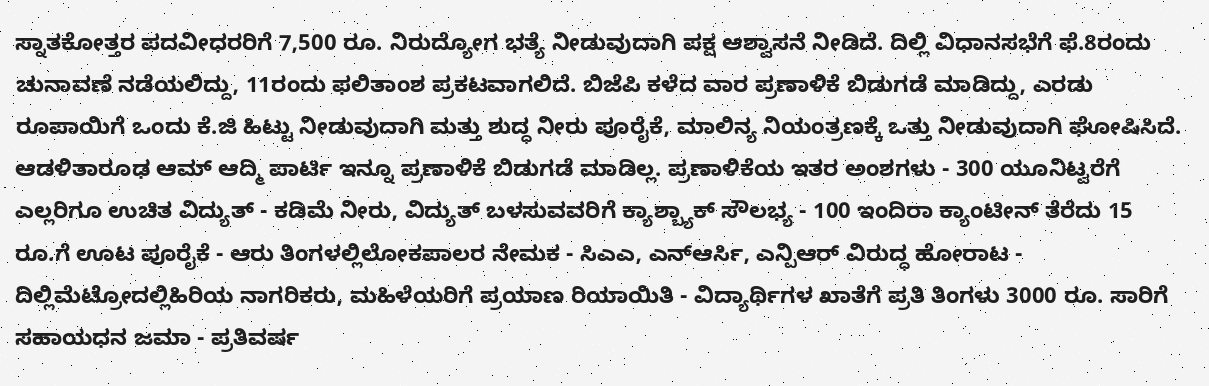ಸ್ನಾತಕೋತ್ತರ ಪದವೀಧರರಿಗೆ 7,500 ರೂ. ನಿರುದ್ಯೋಗ ಭತ್ಯೆ ನೀಡುವುದಾಗಿ ಪಕ್ಷ ಆಶ್ವಾಸನೆ ನೀಡಿದೆ. ದಿಲ್ಲಿ ವಿಧಾನಸಭೆಗೆ ಫೆ.8ರಂದು ಚುನಾವಣೆ ನಡೆಯಲಿದ್ದು, 11ರಂದು ಫಲಿತಾಂಶ ಪ್ರಕಟವಾಗಲಿದೆ. ಬಿಜೆಪಿ ಕಳೆದ ವಾರ ಪ್ರಣಾಳಿಕೆ ಬಿಡುಗಡೆ ಮಾಡಿದ್ದು, ಎರಡು ರೂಪಾಯಿಗೆ ಒಂದು ಕೆ.ಜಿ ಹಿಟ್ಟು ನೀಡುವುದಾಗಿ ಮತ್ತು ಶುದ್ಧ ನೀರು ಪೂರೈಕೆ, ಮಾಲಿನ್ಯ ನಿಯಂತ್ರಣಕ್ಕೆ ಒತ್ತು ನೀಡುವುದಾಗಿ ಘೋಷಿಸಿದೆ. ಆಡಳಿತಾರೂಢ ಆಮ್ ಆದ್ಮಿ ಪಾರ್ಟಿ ಇನ್ನೂ ಪ್ರಣಾಳಿಕೆ ಬಿಡುಗಡೆ ಮಾಡಿಲ್ಲ. ಪ್ರಣಾಳಿಕೆಯ ಇತರ ಅಂಶಗಳು - 300 ಯೂನಿಟ್ವರೆಗೆ ಎಲ್ಲರಿಗೂ ಉಚಿತ ವಿದ್ಯುತ್ - ಕಡಿಮೆ ನೀರು, ವಿದ್ಯುತ್ ಬಳಸುವವರಿಗೆ ಕ್ಯಾಶ್ಬ್ಯಾಕ್ ಸೌಲಭ್ಯ - 100 ಇಂದಿರಾ ಕ್ಯಾಂಟೀನ್ ತೆರೆದು 15 ರೂ.ಗೆ ಊಟ ಪೂರೈಕೆ - ಆರು ತಿಂಗಳಲ್ಲಿಲೋಕಪಾಲರ ನೇಮಕ - ಸಿಎಎ, ಎನ್ಆರ್ಸಿ, ಎನ್ಪಿಆರ್ ವಿರುದ್ಧ ಹೋರಾಟ - ದಿಲ್ಲಿಮೆಟ್ರೋದಲ್ಲಿಹಿರಿಯ ನಾಗರಿಕರು, ಮಹಿಳೆಯರಿಗೆ ಪ್ರಯಾಣ ರಿಯಾಯಿತಿ - ವಿದ್ಯಾರ್ಥಿಗಳ ಖಾತೆಗೆ ಪ್ರತಿ ತಿಂಗಳು 3000 ರೂ. ಸಾರಿಗೆ ಸಹಾಯಧನ ಜಮಾ - ಪ್ರತಿವರ್ಷ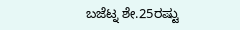ಬಜೆಟ್ನ ಶೇ.25ರಷ್ಟು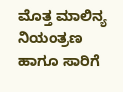ಮೊತ್ತ ಮಾಲಿನ್ಯ ನಿಯಂತ್ರಣ ಹಾಗೂ ಸಾರಿಗೆ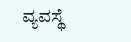ವ್ಯವಸ್ಥೆ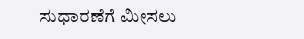ಸುಧಾರಣೆಗೆ ಮೀಸಲು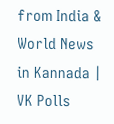from India & World News in Kannada | VK Polls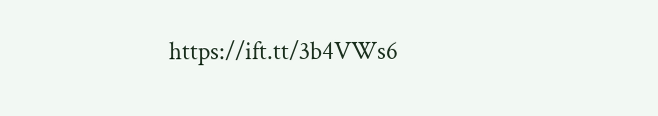https://ift.tt/3b4VWs6